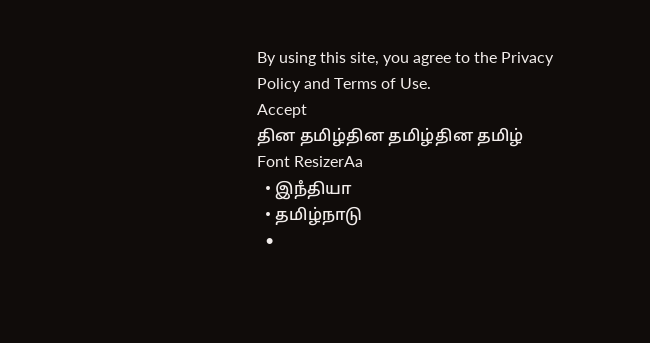By using this site, you agree to the Privacy Policy and Terms of Use.
Accept
தின தமிழ்தின தமிழ்தின தமிழ்
Font ResizerAa
  • இநஂதியா
  • தமிழ்நாடு
  •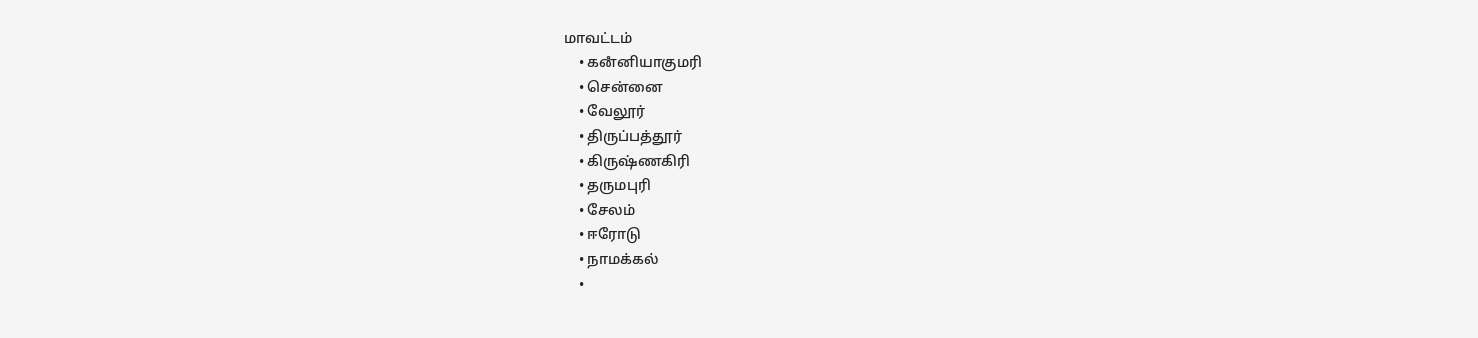மாவட்டம்
    • கனஂனியாகுமரி
    • சென்னை
    • வேலூர்
    • திருப்பத்தூர்
    • கிருஷ்ணகிரி
    • தருமபுரி
    • சேலம்
    • ஈரோடு
    • நாமக்கல்
    •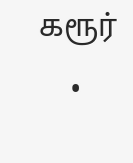கரூர்
    •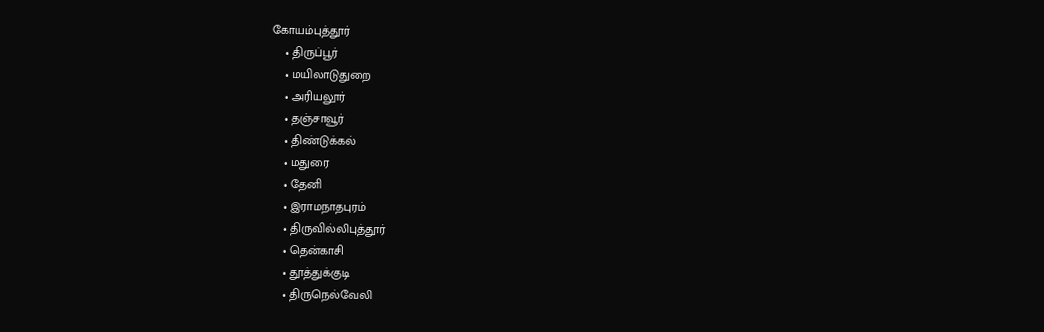கோயம்புத்தூர்
    • திருப்பூர்
    • மயிலாடுதுறை
    • அரியலூர்
    • தஞ்சாவூர்
    • திண்டுக்கல்
    • மதுரை
    • தேனி
    • இராமநாதபுரம்
    • திருவில்லிபுத்தூர்
    • தென்காசி
    • தூத்துக்குடி
    • திருநெல்வேலி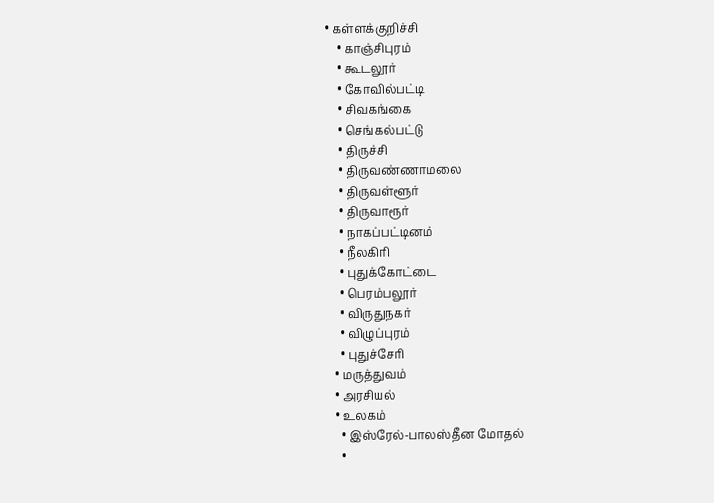• கள்ளக்குறிச்சி
    • காஞ்சிபுரம்
    • கூடலூர்
    • கோவில்பட்டி
    • சிவகங்கை
    • செங்கல்பட்டு
    • திருச்சி
    • திருவண்ணாமலை
    • திருவள்ளூர்
    • திருவாரூர்
    • நாகப்பட்டினம்
    • நீலகிரி
    • புதுக்கோட்டை
    • பெரம்பலூர்
    • விருதுநகர்
    • விழுப்புரம்
    • புதுச்சேரி
  • மருத்துவம்
  • அரசியல்
  • உலகம்
    • இஸ்ரேல்-பாலஸ்தீன மோதல்
    •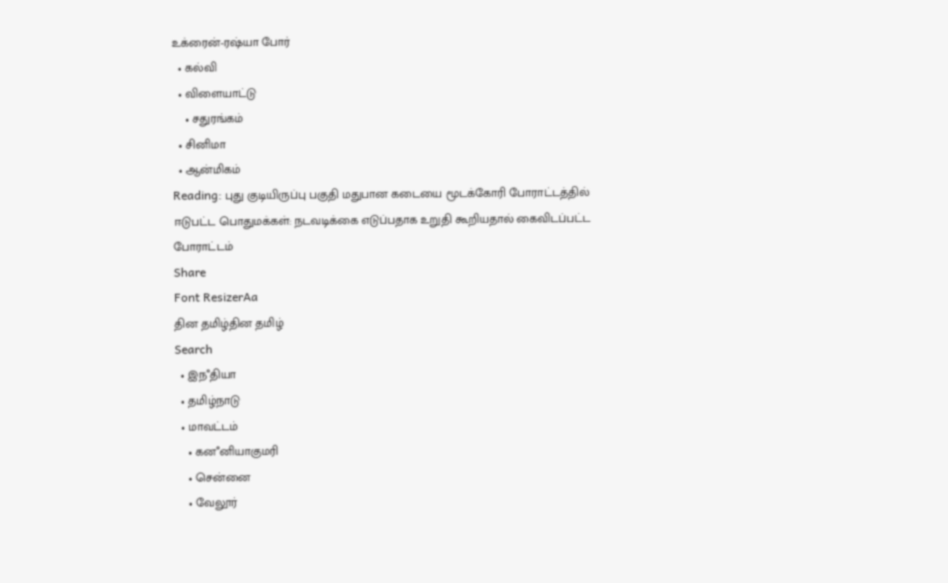உக்ரைன்-ரஷ்யா போர்
  • கல்வி
  • விளையாட்டு
    • சதுரங்கம்
  • சினிமா
  • ஆன்மிகம்
Reading: புது குடியிருப்பு பகுதி மதுபான கடையை மூடக்கோரி போராட்டத்தில் ஈடுபட்ட பொதுமக்கள்: நடவடிக்கை எடுப்பதாக உறுதி கூறியதால் கைவிடப்பட்ட போராட்டம்
Share
Font ResizerAa
தின தமிழ்தின தமிழ்
Search
  • இநஂதியா
  • தமிழ்நாடு
  • மாவட்டம்
    • கனஂனியாகுமரி
    • சென்னை
    • வேலூர்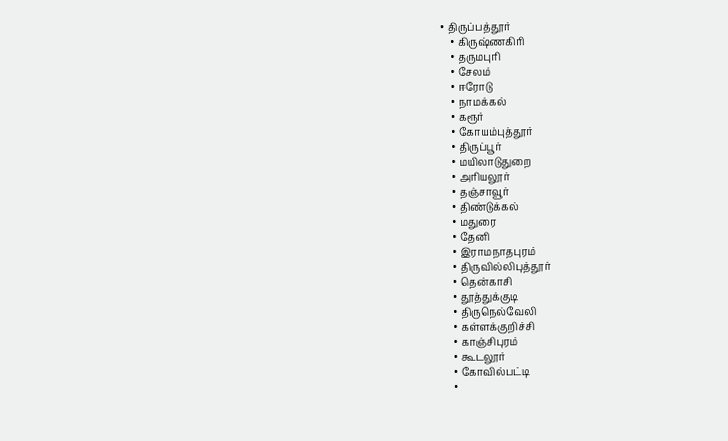• திருப்பத்தூர்
    • கிருஷ்ணகிரி
    • தருமபுரி
    • சேலம்
    • ஈரோடு
    • நாமக்கல்
    • கரூர்
    • கோயம்புத்தூர்
    • திருப்பூர்
    • மயிலாடுதுறை
    • அரியலூர்
    • தஞ்சாவூர்
    • திண்டுக்கல்
    • மதுரை
    • தேனி
    • இராமநாதபுரம்
    • திருவில்லிபுத்தூர்
    • தென்காசி
    • தூத்துக்குடி
    • திருநெல்வேலி
    • கள்ளக்குறிச்சி
    • காஞ்சிபுரம்
    • கூடலூர்
    • கோவில்பட்டி
    •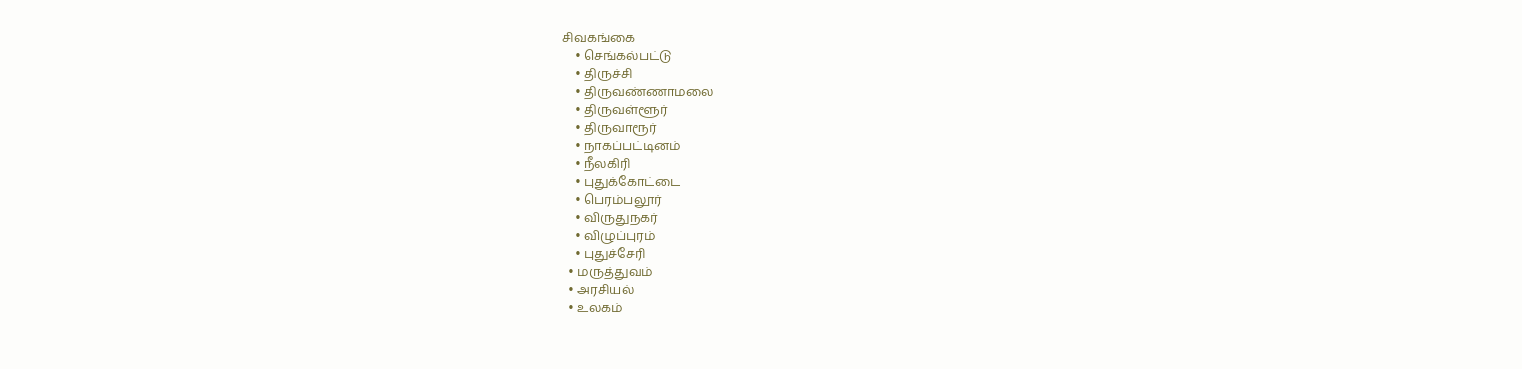சிவகங்கை
    • செங்கல்பட்டு
    • திருச்சி
    • திருவண்ணாமலை
    • திருவள்ளூர்
    • திருவாரூர்
    • நாகப்பட்டினம்
    • நீலகிரி
    • புதுக்கோட்டை
    • பெரம்பலூர்
    • விருதுநகர்
    • விழுப்புரம்
    • புதுச்சேரி
  • மருத்துவம்
  • அரசியல்
  • உலகம்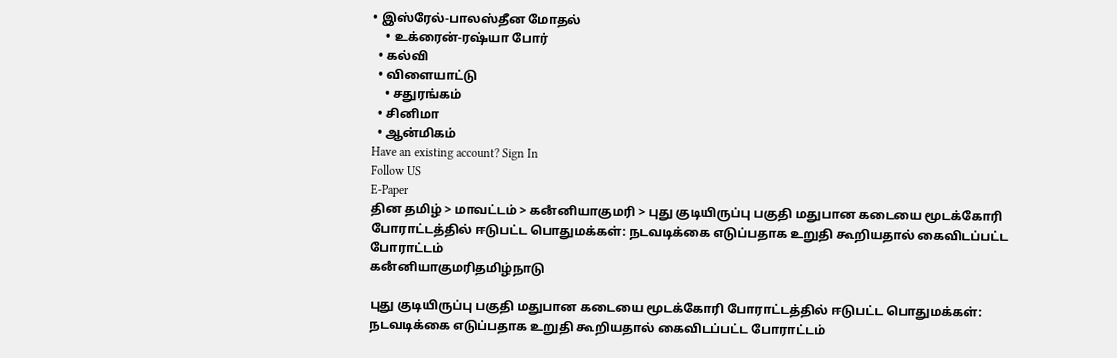• இஸ்ரேல்-பாலஸ்தீன மோதல்
    • உக்ரைன்-ரஷ்யா போர்
  • கல்வி
  • விளையாட்டு
    • சதுரங்கம்
  • சினிமா
  • ஆன்மிகம்
Have an existing account? Sign In
Follow US
E-Paper
தின தமிழ் > மாவட்டம் > கனஂனியாகுமரி > புது குடியிருப்பு பகுதி மதுபான கடையை மூடக்கோரி போராட்டத்தில் ஈடுபட்ட பொதுமக்கள்: நடவடிக்கை எடுப்பதாக உறுதி கூறியதால் கைவிடப்பட்ட போராட்டம்
கனஂனியாகுமரிதமிழ்நாடு

புது குடியிருப்பு பகுதி மதுபான கடையை மூடக்கோரி போராட்டத்தில் ஈடுபட்ட பொதுமக்கள்: நடவடிக்கை எடுப்பதாக உறுதி கூறியதால் கைவிடப்பட்ட போராட்டம்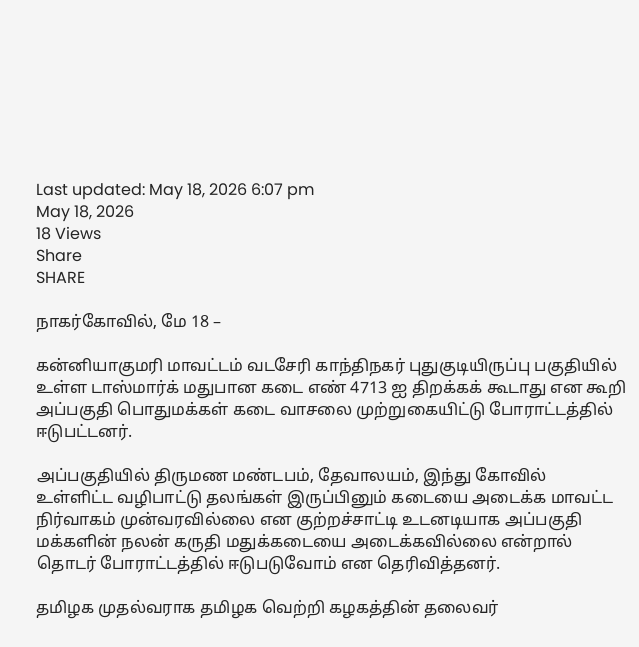Last updated: May 18, 2026 6:07 pm
May 18, 2026
18 Views
Share
SHARE

நாகர்கோவில், மே 18 –

கன்னியாகுமரி மாவட்டம் வடசேரி காந்திநகர் புதுகுடியிருப்பு பகுதியில் உள்ள டாஸ்மார்க் மதுபான கடை எண் 4713 ஐ திறக்கக் கூடாது என கூறி அப்பகுதி பொதுமக்கள் கடை வாசலை முற்றுகையிட்டு போராட்டத்தில் ஈடுபட்டனர்.

அப்பகுதியில் திருமண மண்டபம், தேவாலயம், இந்து கோவில் உள்ளிட்ட வழிபாட்டு தலங்கள் இருப்பினும் கடையை அடைக்க மாவட்ட நிர்வாகம் முன்வரவில்லை என குற்றச்சாட்டி உடனடியாக அப்பகுதி மக்களின் நலன் கருதி மதுக்கடையை அடைக்கவில்லை என்றால் தொடர் போராட்டத்தில் ஈடுபடுவோம் என தெரிவித்தனர்.

தமிழக முதல்வராக தமிழக வெற்றி கழகத்தின் தலைவர்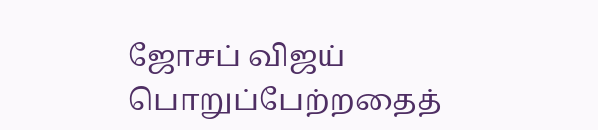ஜோசப் விஜய் பொறுப்பேற்றதைத்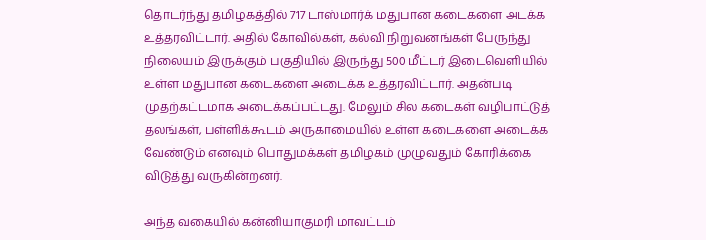தொடர்ந்து தமிழகத்தில் 717 டாஸ்மார்க் மதுபான கடைகளை அடக்க உத்தரவிட்டார். அதில் கோவில்கள், கல்வி நிறுவனங்கள் பேருந்து நிலையம் இருக்கும் பகுதியில் இருந்து 500 மீட்டர் இடைவெளியில் உள்ள மதுபான கடைகளை அடைக்க உத்தரவிட்டார். அதன்படி முதற்கட்டமாக அடைக்கப்பட்டது. மேலும் சில கடைகள் வழிபாட்டுத் தலங்கள், பள்ளிக்கூடம் அருகாமையில் உள்ள கடைகளை அடைக்க வேண்டும் எனவும் பொதுமக்கள் தமிழகம் முழுவதும் கோரிக்கை விடுத்து வருகின்றனர்.

அந்த வகையில் கன்னியாகுமரி மாவட்டம்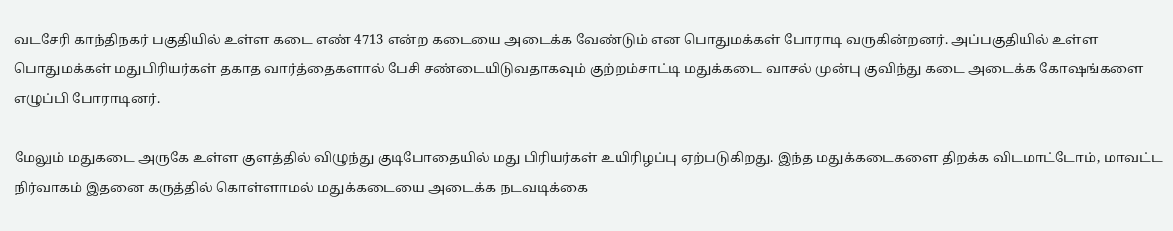வடசேரி காந்திநகர் பகுதியில் உள்ள கடை எண் 4713 என்ற கடையை அடைக்க வேண்டும் என பொதுமக்கள் போராடி வருகின்றனர். அப்பகுதியில் உள்ள பொதுமக்கள் மதுபிரியர்கள் தகாத வார்த்தைகளால் பேசி சண்டையிடுவதாகவும் குற்றம்சாட்டி மதுக்கடை வாசல் முன்பு குவிந்து கடை அடைக்க கோஷங்களை எழுப்பி போராடினர்.

மேலும் மதுகடை அருகே உள்ள குளத்தில் விழுந்து குடிபோதையில் மது பிரியர்கள் உயிரிழப்பு ஏற்படுகிறது. இந்த மதுக்கடைகளை திறக்க விடமாட்டோம், மாவட்ட நிர்வாகம் இதனை கருத்தில் கொள்ளாமல் மதுக்கடையை அடைக்க நடவடிக்கை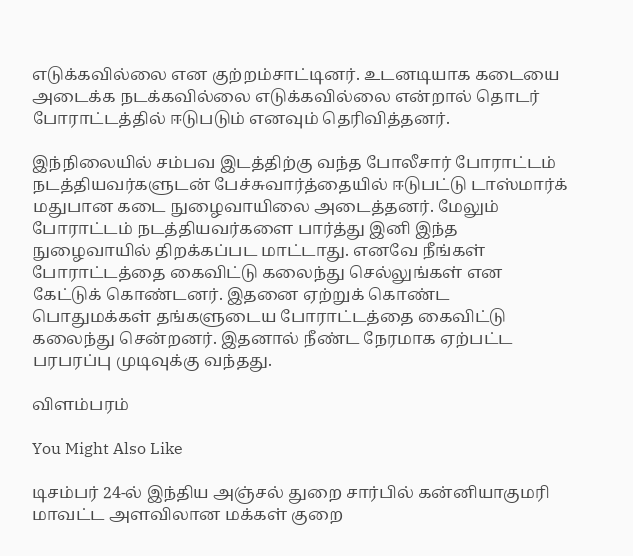எடுக்கவில்லை என குற்றம்சாட்டினர். உடனடியாக கடையை அடைக்க நடக்கவில்லை எடுக்கவில்லை என்றால் தொடர் போராட்டத்தில் ஈடுபடும் எனவும் தெரிவித்தனர்.

இந்நிலையில் சம்பவ இடத்திற்கு வந்த போலீசார் போராட்டம் நடத்தியவர்களுடன் பேச்சுவார்த்தையில் ஈடுபட்டு டாஸ்மார்க் மதுபான கடை நுழைவாயிலை அடைத்தனர். மேலும் போராட்டம் நடத்தியவர்களை பார்த்து இனி இந்த நுழைவாயில் திறக்கப்பட மாட்டாது. எனவே நீங்கள் போராட்டத்தை கைவிட்டு கலைந்து செல்லுங்கள் என கேட்டுக் கொண்டனர். இதனை ஏற்றுக் கொண்ட பொதுமக்கள் தங்களுடைய போராட்டத்தை கைவிட்டு கலைந்து சென்றனர். இதனால் நீண்ட நேரமாக ஏற்பட்ட பரபரப்பு முடிவுக்கு வந்தது.

விளம்பரம்

You Might Also Like

டிசம்பர் 24-ல் இந்திய அஞ்சல் துறை சார்பில் கன்னியாகுமரி மாவட்ட அளவிலான மக்கள் குறை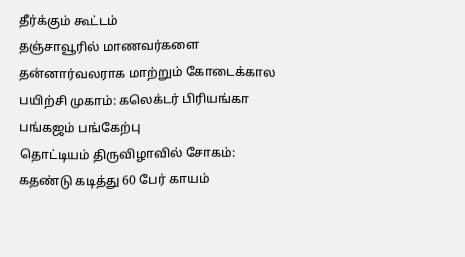தீர்க்கும் கூட்டம்
தஞ்சாவூரில் மாணவர்களை தன்னார்வலராக மாற்றும் கோடைக்கால பயிற்சி முகாம்: கலெக்டர் பிரியங்கா பங்கஜம் பங்கேற்பு
தொட்டியம் திருவிழாவில் சோகம்: கதண்டு கடித்து 60 பேர் காயம்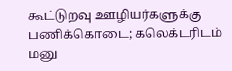கூட்டுறவு ஊழியர்களுக்கு பணிக்கொடை; கலெக்டரிடம் மனு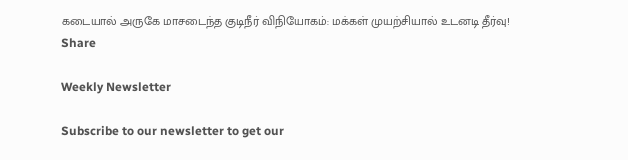கடையால் அருகே மாசடைந்த குடிநீர் விநியோகம்: மக்கள் முயற்சியால் உடனடி தீர்வு!
Share

Weekly Newsletter

Subscribe to our newsletter to get our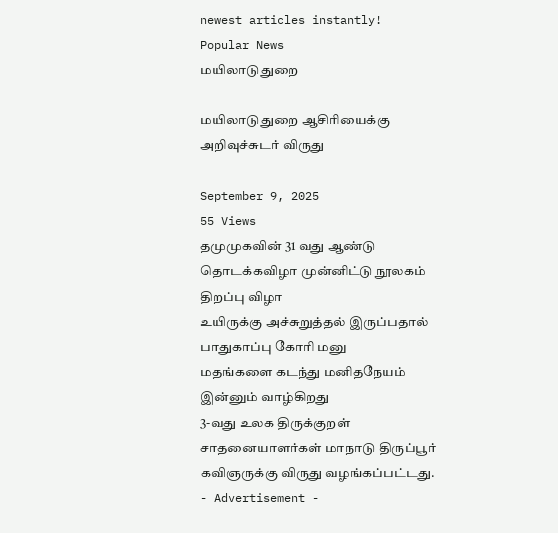newest articles instantly!
Popular News
மயிலாடுதுறை

மயிலாடுதுறை ஆசிரியைக்கு அறிவுச்சுடர் விருது

September 9, 2025
55 Views
தமுமுகவின் 31 வது ஆண்டு தொடக்கவிழா முன்னிட்டு நூலகம் திறப்பு விழா
உயிருக்கு அச்சுறுத்தல் இருப்பதால் பாதுகாப்பு கோரி மனு
மதங்களை கடந்து மனிதநேயம் இன்னும் வாழ்கிறது
3-வது உலக திருக்குறள் சாதனையாளர்கள் மாநாடு திருப்பூர் கவிஞருக்கு விருது வழங்கப்பட்டது.
- Advertisement -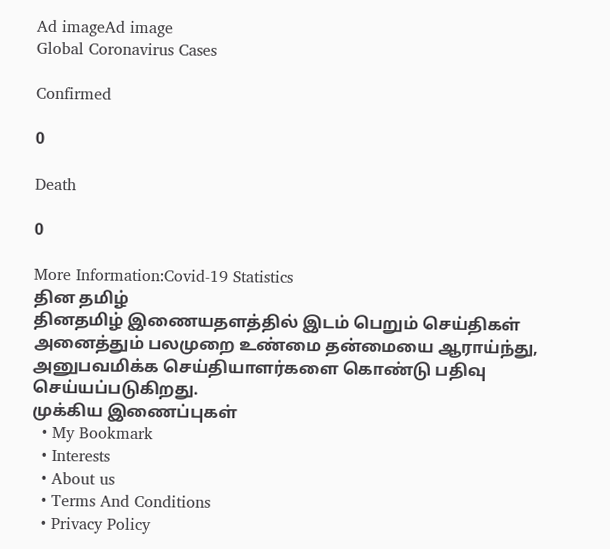Ad imageAd image
Global Coronavirus Cases

Confirmed

0

Death

0

More Information:Covid-19 Statistics
தின தமிழ்
தினதமிழ் இணையதளத்தில் இடம் பெறும் செய்திகள் அனைத்தும் பலமுறை உண்மை தன்மையை ஆராய்ந்து, அனுபவமிக்க செய்தியாளர்களை கொண்டு பதிவு செய்யப்படுகிறது.
முக்கிய இணைப்புகள்
  • My Bookmark
  • Interests
  • About us
  • Terms And Conditions
  • Privacy Policy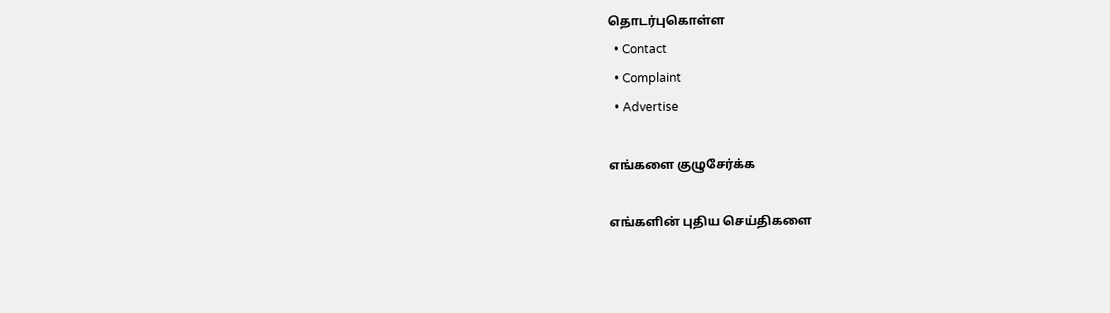தொடர்புகொள்ள
  • Contact
  • Complaint
  • Advertise

எங்களை குழுசேர்க்க

எங்களின் புதிய செய்திகளை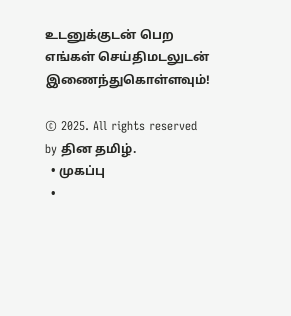உடனுக்குடன் பெற எங்கள் செய்திமடலுடன் இணைந்துகொள்ளவும்!

© 2025. All rights reserved by தின தமிழ்.
  • முகப்பு
  •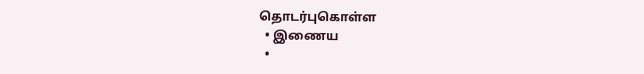தொடர்புகொள்ள
  • இணைய
  •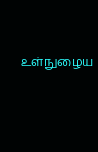உள்நுழைய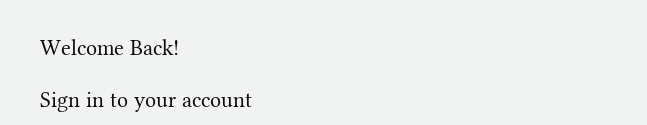Welcome Back!

Sign in to your account